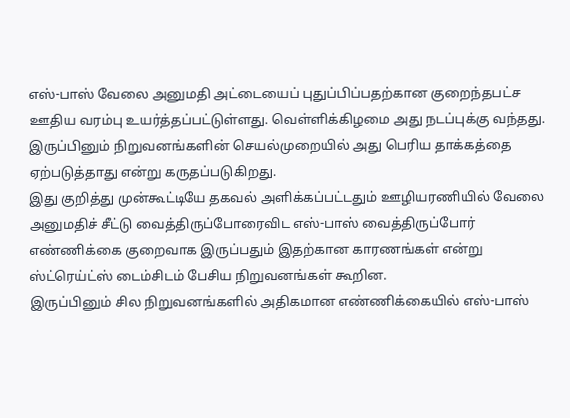எஸ்-பாஸ் வேலை அனுமதி அட்டையைப் புதுப்பிப்பதற்கான குறைந்தபட்ச ஊதிய வரம்பு உயர்த்தப்பட்டுள்ளது. வெள்ளிக்கிழமை அது நடப்புக்கு வந்தது.
இருப்பினும் நிறுவனங்களின் செயல்முறையில் அது பெரிய தாக்கத்தை ஏற்படுத்தாது என்று கருதப்படுகிறது.
இது குறித்து முன்கூட்டியே தகவல் அளிக்கப்பட்டதும் ஊழியரணியில் வேலை அனுமதிச் சீட்டு வைத்திருப்போரைவிட எஸ்-பாஸ் வைத்திருப்போர் எண்ணிக்கை குறைவாக இருப்பதும் இதற்கான காரணங்கள் என்று ஸ்ட்ரெய்ட்ஸ் டைம்சிடம் பேசிய நிறுவனங்கள் கூறின.
இருப்பினும் சில நிறுவனங்களில் அதிகமான எண்ணிக்கையில் எஸ்-பாஸ்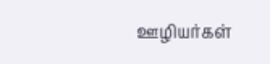ஊழியர்கள்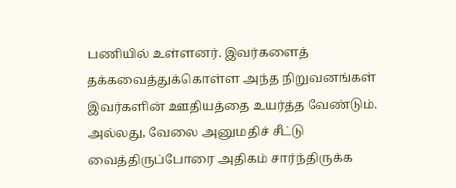பணியில் உள்ளனர். இவர்களைத் தக்கவைத்துக்கொள்ள அந்த நிறுவனங்கள் இவர்களின் ஊதியத்தை உயர்த்த வேண்டும். அல்லது, வேலை அனுமதிச் சீட்டு வைத்திருப்போரை அதிகம் சார்ந்திருக்க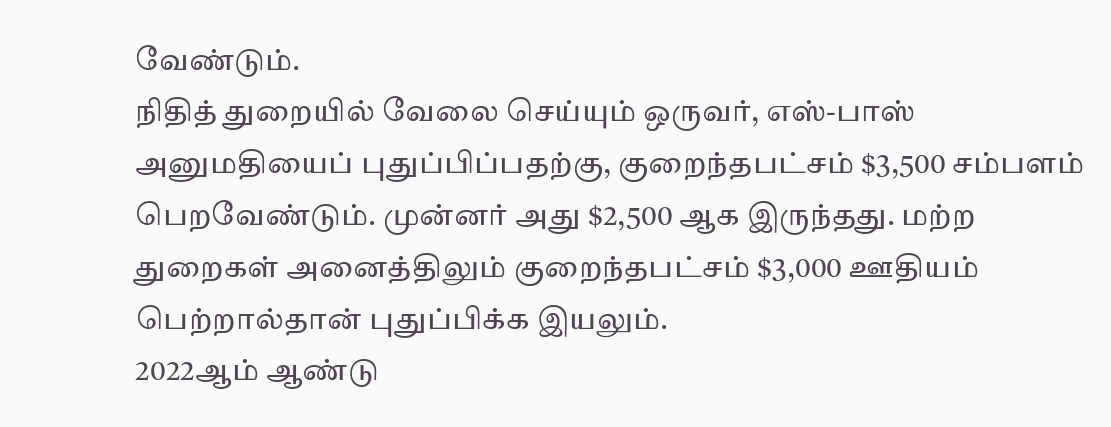வேண்டும்.
நிதித் துறையில் வேலை செய்யும் ஒருவர், எஸ்-பாஸ் அனுமதியைப் புதுப்பிப்பதற்கு, குறைந்தபட்சம் $3,500 சம்பளம் பெறவேண்டும். முன்னர் அது $2,500 ஆக இருந்தது. மற்ற துறைகள் அனைத்திலும் குறைந்தபட்சம் $3,000 ஊதியம் பெற்றால்தான் புதுப்பிக்க இயலும்.
2022ஆம் ஆண்டு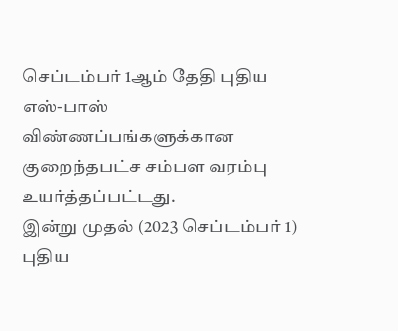செப்டம்பர் 1ஆம் தேதி புதிய எஸ்-பாஸ் விண்ணப்பங்களுக்கான குறைந்தபட்ச சம்பள வரம்பு உயர்த்தப்பட்டது.
இன்று முதல் (2023 செப்டம்பர் 1) புதிய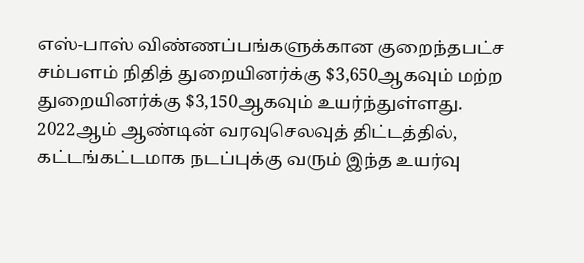எஸ்-பாஸ் விண்ணப்பங்களுக்கான குறைந்தபட்ச சம்பளம் நிதித் துறையினர்க்கு $3,650ஆகவும் மற்ற துறையினர்க்கு $3,150ஆகவும் உயர்ந்துள்ளது.
2022ஆம் ஆண்டின் வரவுசெலவுத் திட்டத்தில், கட்டங்கட்டமாக நடப்புக்கு வரும் இந்த உயர்வு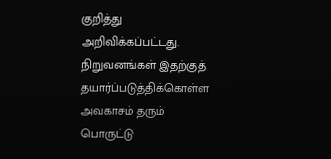குறித்து அறிவிக்கப்பட்டது. நிறுவனங்கள் இதற்குத் தயார்ப்படுத்திக்கொள்ள அவகாசம் தரும் பொருட்டு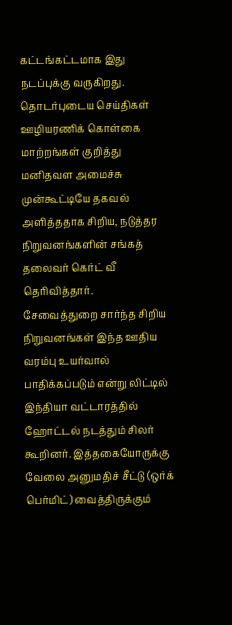கட்டங்கட்டமாக இது நடப்புக்கு வருகிறது.
தொடர்புடைய செய்திகள்
ஊழியரணிக் கொள்கை மாற்றங்கள் குறித்து மனிதவள அமைச்சு முன்கூட்டியே தகவல் அளித்ததாக சிறிய, நடுத்தர நிறுவனங்களின் சங்கத் தலைவர் கெர்ட் வீ தெரிவித்தார்.
சேவைத்துறை சார்ந்த சிறிய நிறுவனங்கள் இந்த ஊதிய வரம்பு உயர்வால் பாதிக்கப்படும் என்று லிட்டில் இந்தியா வட்டாரத்தில் ஹோட்டல் நடத்தும் சிலர் கூறினர். இத்தகையோருக்கு வேலை அனுமதிச் சீட்டு (ஒர்க் பெர்மிட்) வைத்திருக்கும்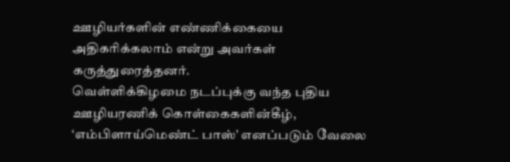ஊழியர்களின் எண்ணிக்கையை அதிகரிக்கலாம் என்று அவர்கள் கருத்துரைத்தனர்.
வெள்ளிக்கிழமை நடப்புக்கு வந்த புதிய ஊழியரணிக் கொள்கைகளின்கீழ், ‘எம்பிளாய்மெண்ட் பாஸ்’ எனப்படும் வேலை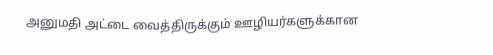அனுமதி அட்டை வைத்திருக்கும் ஊழியர்களுக்கான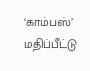‘காம்பஸ்’ மதிப்பீட்டு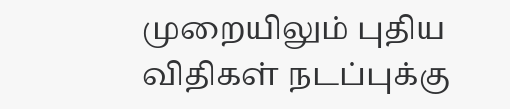முறையிலும் புதிய விதிகள் நடப்புக்கு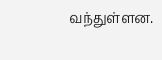வந்துள்ளன.